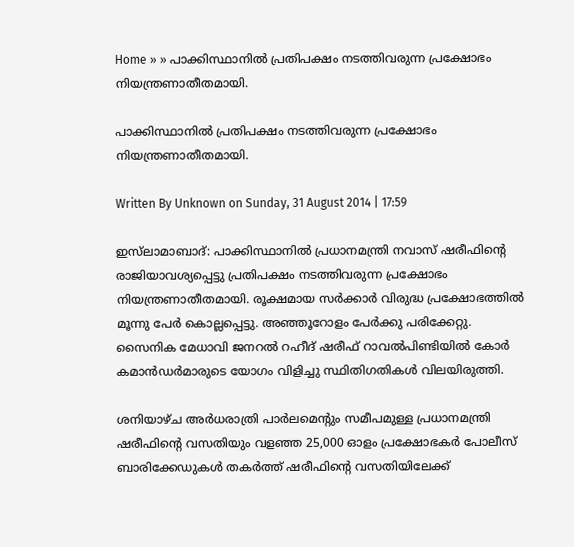Home » » പാക്കിസ്ഥാനില്‍ പ്രതിപക്ഷം നടത്തിവരുന്ന പ്രക്ഷോഭം നിയന്ത്രണാതീതമായി.

പാക്കിസ്ഥാനില്‍ പ്രതിപക്ഷം നടത്തിവരുന്ന പ്രക്ഷോഭം നിയന്ത്രണാതീതമായി.

Written By Unknown on Sunday, 31 August 2014 | 17:59

ഇസ്‌ലാമാബാദ്: പാക്കിസ്ഥാനില്‍ പ്രധാനമന്ത്രി നവാസ് ഷരീഫിന്റെ രാജിയാവശ്യപ്പെട്ടു പ്രതിപക്ഷം നടത്തിവരുന്ന പ്രക്ഷോഭം നിയന്ത്രണാതീതമായി. രൂക്ഷമായ സര്‍ക്കാര്‍ വിരുദ്ധ പ്രക്ഷോഭത്തില്‍ മൂന്നു പേര്‍ കൊല്ലപ്പെട്ടു. അഞ്ഞൂറോളം പേര്‍ക്കു പരിക്കേറ്റു. സൈനിക മേധാവി ജനറല്‍ റഹീദ് ഷരീഫ് റാവല്‍പിണ്ടിയില്‍ കോര്‍ കമാന്‍ഡര്‍മാരുടെ യോഗം വിളിച്ചു സ്ഥിതിഗതികള്‍ വിലയിരുത്തി.

ശനിയാഴ്ച അര്‍ധരാത്രി പാര്‍ലമെന്റും സമീപമുള്ള പ്രധാനമന്ത്രി ഷരീഫിന്റെ വസതിയും വളഞ്ഞ 25,000 ഓളം പ്രക്ഷോഭകര്‍ പോലീസ് ബാരിക്കേഡുകള്‍ തകര്‍ത്ത് ഷരീഫിന്റെ വസതിയിലേക്ക്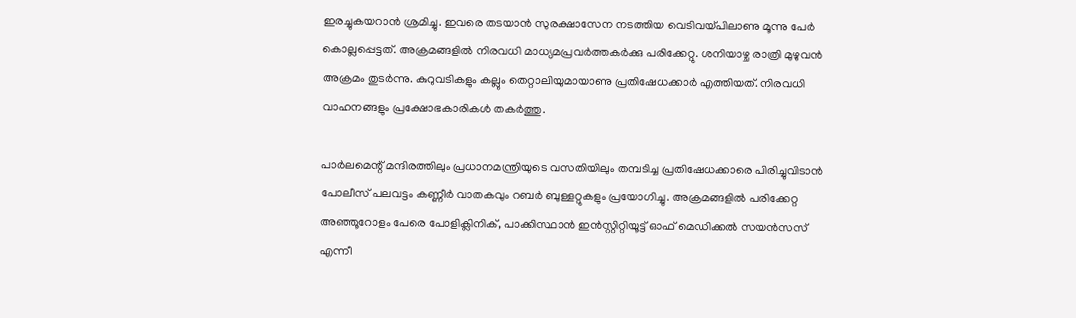ഇരച്ചുകയറാന്‍ ശ്രമിച്ചു. ഇവരെ തടയാന്‍ സുരക്ഷാസേന നടത്തിയ വെടിവയ്പിലാണു മൂന്നു പേര്‍ കൊല്ലപ്പെട്ടത്. അക്രമങ്ങളില്‍ നിരവധി മാധ്യമപ്രവര്‍ത്തകര്‍ക്കു പരിക്കേറ്റു. ശനിയാഴ്ച രാത്രി മുഴുവന്‍ അക്രമം തുടര്‍ന്നു. കുറുവടികളും കല്ലും തെറ്റാലിയുമായാണു പ്രതിഷേധക്കാര്‍ എത്തിയത്. നിരവധി വാഹനങ്ങളും പ്രക്ഷോഭകാരികള്‍ തകര്‍ത്തു.

പാര്‍ലമെന്റ് മന്ദിരത്തിലും പ്രധാനമന്ത്രിയുടെ വസതിയിലും തമ്പടിച്ച പ്രതിഷേധക്കാരെ പിരിച്ചുവിടാന്‍ പോലീസ് പലവട്ടം കണ്ണീര്‍ വാതകവും റബര്‍ ബുള്ളറ്റുകളും പ്രയോഗിച്ചു. അക്രമങ്ങളില്‍ പരിക്കേറ്റ അഞ്ഞൂറോളം പേരെ പോളിക്ലിനിക്, പാക്കിസ്ഥാന്‍ ഇന്‍സ്റ്റിറ്റിയൂട്ട് ഓഫ് മെഡിക്കല്‍ സയന്‍സസ് എന്നീ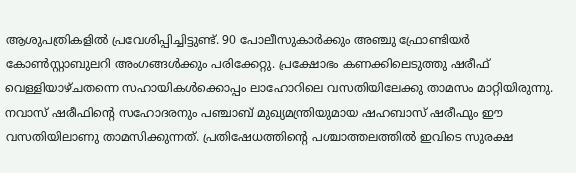ആശുപത്രികളില്‍ പ്രവേശിപ്പിച്ചിട്ടുണ്ട്. 90 പോലീസുകാര്‍ക്കും അഞ്ചു ഫ്രോണ്ടിയര്‍ കോണ്‍സ്റ്റാബുലറി അംഗങ്ങള്‍ക്കും പരിക്കേറ്റു. പ്രക്ഷോഭം കണക്കിലെടുത്തു ഷരീഫ് വെള്ളിയാഴ്ചതന്നെ സഹായികള്‍ക്കൊപ്പം ലാഹോറിലെ വസതിയിലേക്കു താമസം മാറ്റിയിരുന്നു. നവാസ് ഷരീഫിന്റെ സഹോദരനും പഞ്ചാബ് മുഖ്യമന്ത്രിയുമായ ഷഹബാസ് ഷരീഫും ഈ വസതിയിലാണു താമസിക്കുന്നത്. പ്രതിഷേധത്തിന്റെ പശ്ചാത്തലത്തില്‍ ഇവിടെ സുരക്ഷ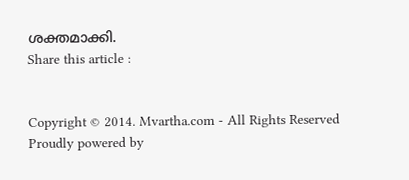ശക്തമാക്കി.
Share this article :


Copyright © 2014. Mvartha.com - All Rights Reserved
Proudly powered by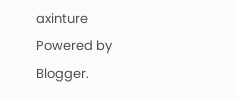axinture
Powered by Blogger.